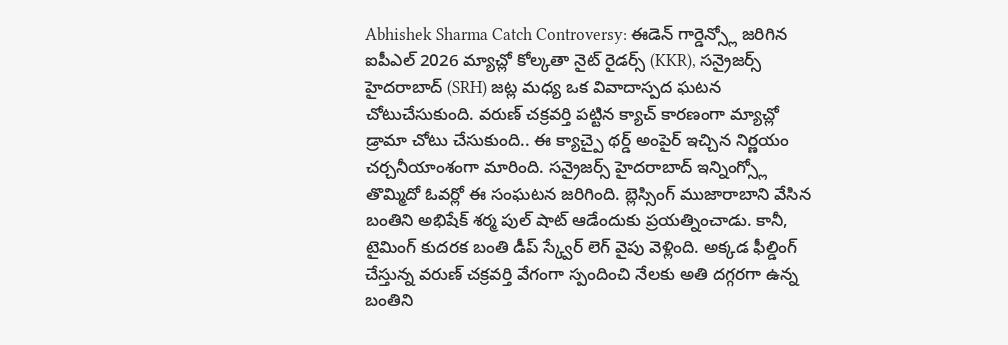Abhishek Sharma Catch Controversy: ఈడెన్ గార్డెన్స్లో జరిగిన ఐపీఎల్ 2026 మ్యాచ్లో కోల్కతా నైట్ రైడర్స్ (KKR), సన్రైజర్స్ హైదరాబాద్ (SRH) జట్ల మధ్య ఒక వివాదాస్పద ఘటన చోటుచేసుకుంది. వరుణ్ చక్రవర్తి పట్టిన క్యాచ్ కారణంగా మ్యాచ్లో డ్రామా చోటు చేసుకుంది.. ఈ క్యాచ్పై థర్డ్ అంపైర్ ఇచ్చిన నిర్ణయం చర్చనీయాంశంగా మారింది. సన్రైజర్స్ హైదరాబాద్ ఇన్నింగ్స్లో తొమ్మిదో ఓవర్లో ఈ సంఘటన జరిగింది. బ్లెస్సింగ్ ముజారాబాని వేసిన బంతిని అభిషేక్ శర్మ పుల్ షాట్ ఆడేందుకు ప్రయత్నించాడు. కానీ, టైమింగ్ కుదరక బంతి డీప్ స్క్వేర్ లెగ్ వైపు వెళ్లింది. అక్కడ ఫీల్డింగ్ చేస్తున్న వరుణ్ చక్రవర్తి వేగంగా స్పందించి నేలకు అతి దగ్గరగా ఉన్న బంతిని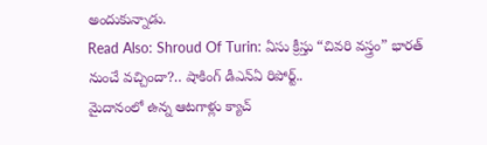అందుకున్నాడు.
Read Also: Shroud Of Turin: ఏసు క్రీస్తు “చివరి వస్త్రం” భారత్ నుంచే వచ్చిందా?.. షాకింగ్ డీఎన్ఏ రిపోర్ట్..
మైదానంలో ఉన్న ఆటగాళ్లు క్యాచ్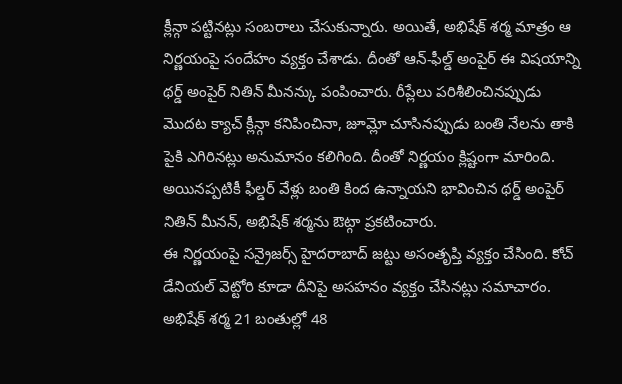క్లీన్గా పట్టినట్లు సంబరాలు చేసుకున్నారు. అయితే, అభిషేక్ శర్మ మాత్రం ఆ నిర్ణయంపై సందేహం వ్యక్తం చేశాడు. దీంతో ఆన్-ఫీల్డ్ అంపైర్ ఈ విషయాన్ని థర్డ్ అంపైర్ నితిన్ మీనన్కు పంపించారు. రీప్లేలు పరిశీలించినప్పుడు మొదట క్యాచ్ క్లీన్గా కనిపించినా, జూమ్లో చూసినప్పుడు బంతి నేలను తాకి పైకి ఎగిరినట్లు అనుమానం కలిగింది. దీంతో నిర్ణయం క్లిష్టంగా మారింది. అయినప్పటికీ ఫీల్డర్ వేళ్లు బంతి కింద ఉన్నాయని భావించిన థర్డ్ అంపైర్ నితిన్ మీనన్, అభిషేక్ శర్మను ఔట్గా ప్రకటించారు.
ఈ నిర్ణయంపై సన్రైజర్స్ హైదరాబాద్ జట్టు అసంతృప్తి వ్యక్తం చేసింది. కోచ్ డేనియల్ వెట్టోరి కూడా దీనిపై అసహనం వ్యక్తం చేసినట్లు సమాచారం. అభిషేక్ శర్మ 21 బంతుల్లో 48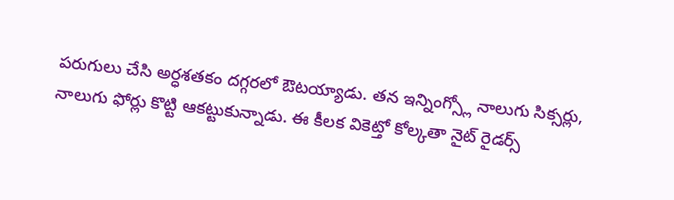పరుగులు చేసి అర్ధశతకం దగ్గరలో ఔటయ్యాడు. తన ఇన్నింగ్స్లో నాలుగు సిక్సర్లు, నాలుగు ఫోర్లు కొట్టి ఆకట్టుకున్నాడు. ఈ కీలక వికెట్తో కోల్కతా నైట్ రైడర్స్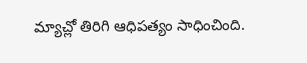మ్యాచ్లో తిరిగి ఆధిపత్యం సాధించింది.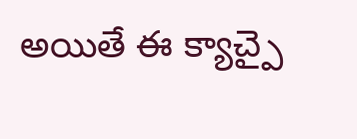అయితే ఈ క్యాచ్పై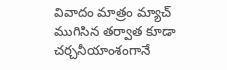వివాదం మాత్రం మ్యాచ్ ముగిసిన తర్వాత కూడా చర్చనీయాంశంగానే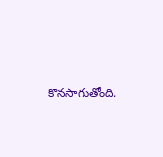కొనసాగుతోంది.